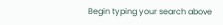Begin typing your search above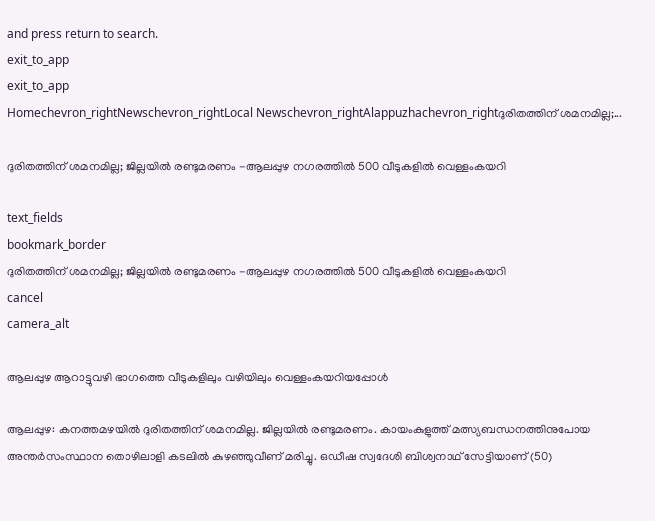and press return to search.
exit_to_app
exit_to_app
Homechevron_rightNewschevron_rightLocal Newschevron_rightAlappuzhachevron_rightദുരിതത്തിന് ശമനമില്ല;...

ദുരിതത്തിന് ശമനമില്ല; ജില്ലയിൽ രണ്ടുമരണം -ആലപ്പുഴ നഗരത്തിൽ 500 വീടുകളിൽ വെള്ളംകയറി

text_fields
bookmark_border
ദുരിതത്തിന് ശമനമില്ല; ജില്ലയിൽ രണ്ടുമരണം -ആലപ്പുഴ നഗരത്തിൽ 500 വീടുകളിൽ വെള്ളംകയറി
cancel
camera_alt

ആലപ്പുഴ ആറാട്ടുവഴി ഭാഗത്തെ വീടുകളിലും വഴിയിലും വെള്ളംകയറിയപ്പോൾ

ആലപ്പുഴ: കനത്തമഴയിൽ ദുരിതത്തിന് ശമനമില്ല. ജില്ലയിൽ രണ്ടുമരണം. കായംകുളുത്ത് മത്സ്യബന്ധനത്തിനുപോയ അന്തർസംസ്ഥാന തൊഴിലാളി കടലിൽ കുഴഞ്ഞുവീണ് മരിച്ചു. ഒഡീഷ സ്വദേശി ബിശ്വനാഥ് സേട്ടിയാണ് (50)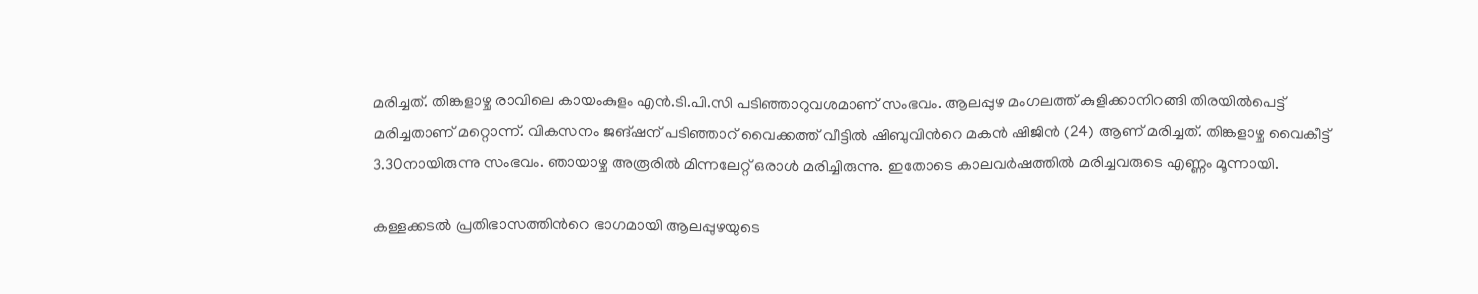മരിച്ചത്. തിങ്കളാഴ്ച രാവിലെ കായംകുളം എൻ.ടി.പി.സി പടിഞ്ഞാറുവശമാണ് സംഭവം. ആലപ്പുഴ മംഗലത്ത് കുളിക്കാനിറങ്ങി തിരയിൽപെട്ട് മരിച്ചതാണ് മറ്റൊന്ന്. വികസനം ജങ്ഷന് പടിഞ്ഞാറ് വൈക്കത്ത് വീട്ടിൽ ഷിബുവിന്‍റെ മകൻ ഷിജിൻ (24) ആണ് മരിച്ചത്. തിങ്കളാഴ്ച വൈകീട്ട് 3.30നായിരുന്നു സംഭവം. ഞായാഴ്ച അരൂരിൽ മിന്നലേറ്റ് ഒരാൾ മരിച്ചിരുന്നു. ഇതോടെ കാലവർഷത്തിൽ മരിച്ചവരുടെ എണ്ണം മൂന്നായി.

കള്ളക്കടൽ പ്രതിഭാസത്തിന്‍റെ ഭാഗമായി ആലപ്പുഴയുടെ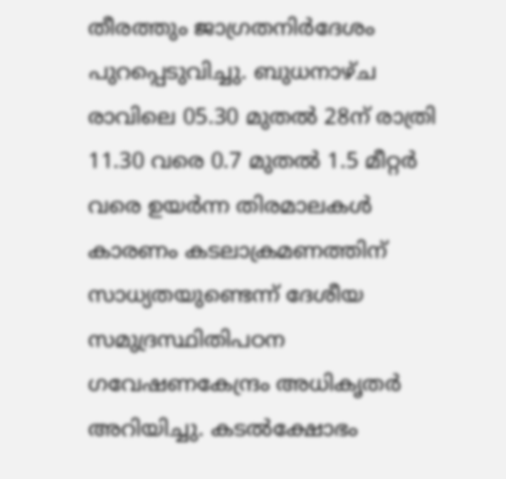തീരത്തും ജാഗ്രതനിർദേശം പുറപ്പെടുവിച്ചു. ബുധനാഴ്ച രാവിലെ 05.30 മുതൽ 28ന് രാത്രി 11.30 വരെ 0.7 മുതൽ 1.5 മീറ്റർ വരെ ഉയർന്ന തിരമാലകൾ കാരണം കടലാക്രമണത്തിന് സാധ്യതയുണ്ടെന്ന് ദേശീയ സമുദ്രസ്ഥിതിപഠന ഗവേഷണകേന്ദ്രം അധികൃതർ അറിയിച്ചു. കടൽക്ഷോഭം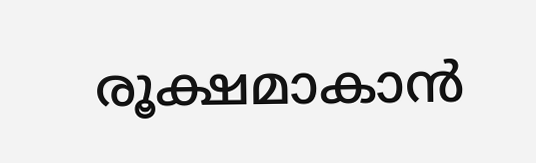രൂക്ഷമാകാൻ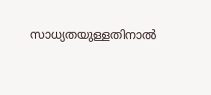സാധ്യതയുള്ളതിനാൽ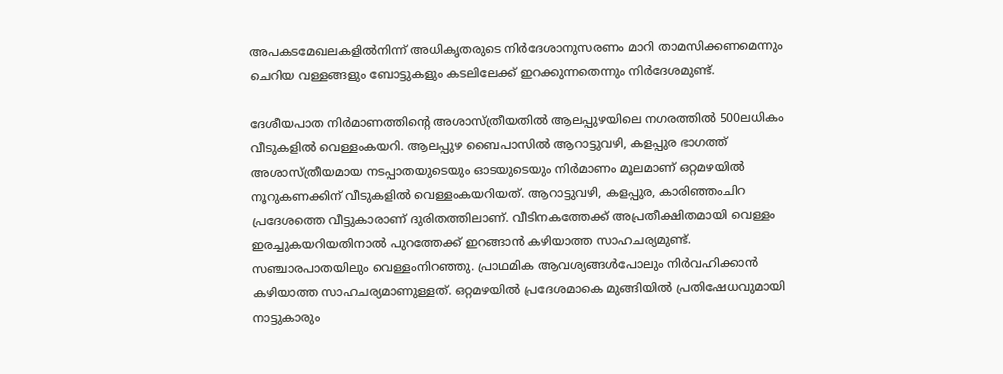അപകടമേഖലകളിൽനിന്ന് അധികൃതരുടെ നിർദേശാനുസരണം മാറി താമസിക്കണമെന്നും ചെറിയ വള്ളങ്ങളും ബോട്ടുകളും കടലിലേക്ക് ഇറക്കുന്നതെന്നും നിർദേശമുണ്ട്.

ദേശീയപാത നിർമാണത്തിന്‍റെ അശാസ്ത്രീയതിൽ ആലപ്പുഴയിലെ നഗരത്തിൽ 500ലധികം വീടുകളിൽ വെള്ളംകയറി. ആലപ്പുഴ ബൈപാസിൽ ആറാട്ടുവഴി, കളപ്പുര ഭാഗത്ത് അശാസ്ത്രീയമായ നടപ്പാതയുടെയും ഓടയുടെയും നിർമാണം മൂലമാണ് ഒറ്റമഴയിൽ നൂറുകണക്കിന് വീടുകളിൽ വെള്ളംകയറിയത്. ആറാട്ടുവഴി, കളപ്പുര, കാരിഞ്ഞംചിറ പ്രദേശത്തെ വീട്ടുകാരാണ് ദുരിതത്തിലാണ്. വീടിനകത്തേക്ക് അപ്രതീക്ഷിതമായി വെള്ളം ഇരച്ചുകയറിയതിനാൽ പുറത്തേക്ക് ഇറങ്ങാൻ കഴിയാത്ത സാഹചര്യമുണ്ട്. സഞ്ചാരപാതയിലും വെള്ളംനിറഞ്ഞു. പ്രാഥമിക ആവശ്യങ്ങൾപോലും നിർവഹിക്കാൻ കഴിയാത്ത സാഹചര്യമാണുള്ളത്. ഒറ്റമഴയിൽ പ്രദേശമാകെ മുങ്ങിയിൽ പ്രതിഷേധവുമായി നാട്ടുകാരും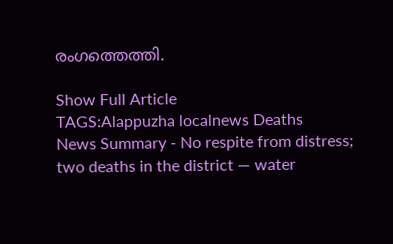രംഗത്തെത്തി.

Show Full Article
TAGS:Alappuzha localnews Deaths
News Summary - No respite from distress; two deaths in the district — water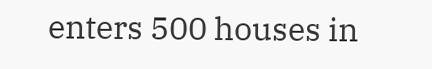enters 500 houses in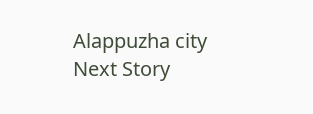Alappuzha city
Next Story